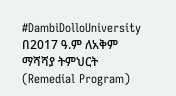#DambiDolloUniversity
በ2017 ዓ.ም ለአቅም ማሻሻያ ትምህርት (Remedial Program)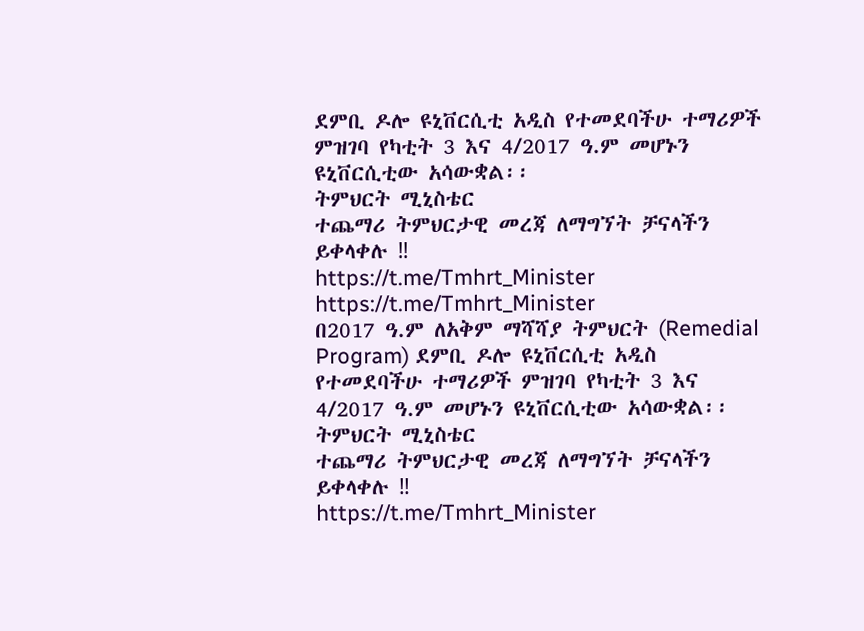ደምቢ ዶሎ ዩኒቨርሲቲ አዲስ የተመደባችሁ ተማሪዎች ምዝገባ የካቲት 3 እና 4/2017 ዓ.ም መሆኑን ዩኒቨርሲቲው አሳውቋል፡፡
ትምህርት ሚኒስቴር
ተጨማሪ ትምህርታዊ መረጃ ለማግኘት ቻናላችን ይቀላቀሉ ‼
https://t.me/Tmhrt_Minister
https://t.me/Tmhrt_Minister
በ2017 ዓ.ም ለአቅም ማሻሻያ ትምህርት (Remedial Program) ደምቢ ዶሎ ዩኒቨርሲቲ አዲስ የተመደባችሁ ተማሪዎች ምዝገባ የካቲት 3 እና 4/2017 ዓ.ም መሆኑን ዩኒቨርሲቲው አሳውቋል፡፡
ትምህርት ሚኒስቴር
ተጨማሪ ትምህርታዊ መረጃ ለማግኘት ቻናላችን ይቀላቀሉ ‼
https://t.me/Tmhrt_Minister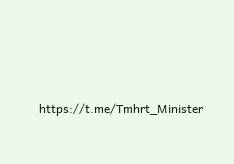https://t.me/Tmhrt_Minister